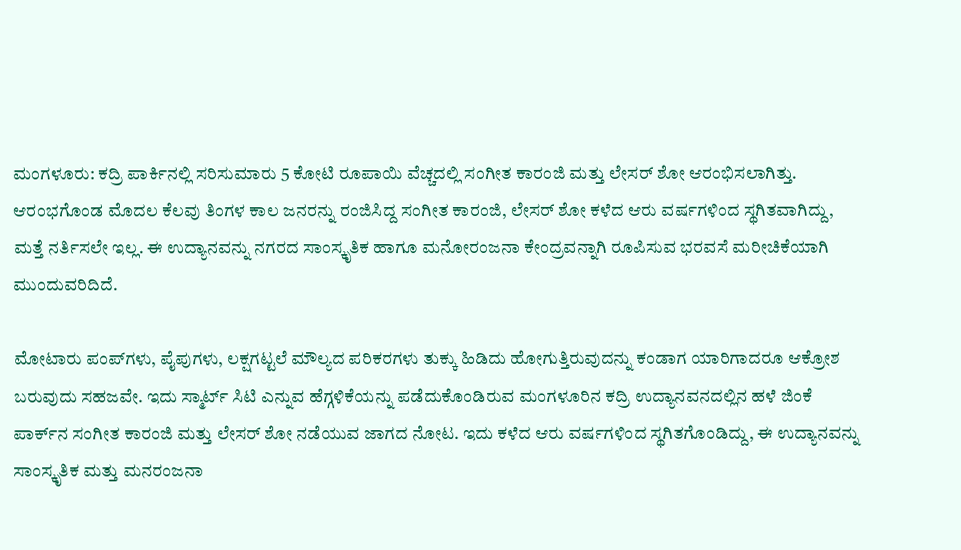ಮಂಗಳೂರು: ಕದ್ರಿ ಪಾರ್ಕಿನಲ್ಲಿ ಸರಿಸುಮಾರು 5 ಕೋಟಿ ರೂಪಾಯಿ ವೆಚ್ಚದಲ್ಲಿ ಸಂಗೀತ ಕಾರಂಜಿ ಮತ್ತು ಲೇಸರ್ ಶೋ ಆರಂಭಿಸಲಾಗಿತ್ತು. ಆರಂಭಗೊಂಡ ಮೊದಲ ಕೆಲವು ತಿಂಗಳ ಕಾಲ ಜನರನ್ನು ರಂಜಿಸಿದ್ದ ಸಂಗೀತ ಕಾರಂಜಿ, ಲೇಸರ್ ಶೋ ಕಳೆದ ಆರು ವರ್ಷಗಳಿಂದ ಸ್ಥಗಿತವಾಗಿದ್ದು, ಮತ್ತೆ ನರ್ತಿಸಲೇ ಇಲ್ಲ. ಈ ಉದ್ಯಾನವನ್ನು ನಗರದ ಸಾಂಸ್ಕೃತಿಕ ಹಾಗೂ ಮನೋರಂಜನಾ ಕೇಂದ್ರವನ್ನಾಗಿ ರೂಪಿಸುವ ಭರವಸೆ ಮರೀಚಿಕೆಯಾಗಿ ಮುಂದುವರಿದಿದೆ.

ಮೋಟಾರು ಪಂಪ್‌ಗಳು, ಪೈಪುಗಳು, ಲಕ್ಷಗಟ್ಟಲೆ ಮೌಲ್ಯದ ಪರಿಕರಗಳು ತುಕ್ಕು ಹಿಡಿದು ಹೋಗುತ್ತಿರುವುದನ್ನು ಕಂಡಾಗ ಯಾರಿಗಾದರೂ ಆಕ್ರೋಶ ಬರುವುದು ಸಹಜವೇ. ಇದು ಸ್ಮಾರ್ಟ್‌ ಸಿಟಿ ಎನ್ನುವ ಹೆಗ್ಗಳಿಕೆಯನ್ನು ಪಡೆದುಕೊಂಡಿರುವ ಮಂಗಳೂರಿನ ಕದ್ರಿ ಉದ್ಯಾನವನದಲ್ಲಿನ ಹಳೆ ಜಿಂಕೆ ಪಾರ್ಕ್‌ನ ಸಂಗೀತ ಕಾರಂಜಿ ಮತ್ತು ಲೇಸರ್ ಶೋ ನಡೆಯುವ ಜಾಗದ ನೋಟ. ಇದು ಕಳೆದ ಆರು ವರ್ಷಗಳಿಂದ ಸ್ಥಗಿತಗೊಂಡಿದ್ದು, ಈ ಉದ್ಯಾನವನ್ನು ಸಾಂಸ್ಕೃತಿಕ ಮತ್ತು ಮನರಂಜನಾ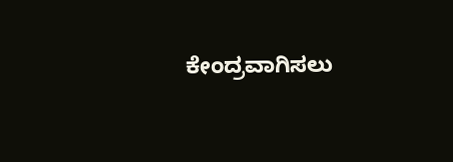ಕೇಂದ್ರವಾಗಿಸಲು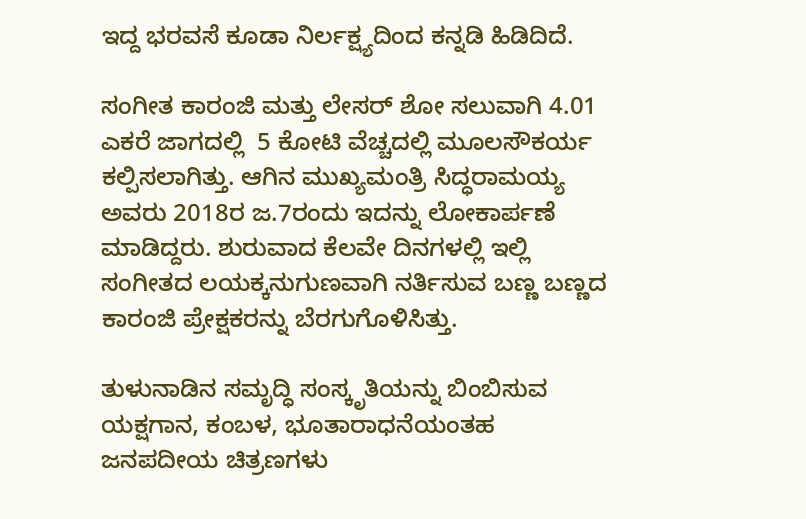ಇದ್ದ ಭರವಸೆ ಕೂಡಾ ನಿರ್ಲಕ್ಷ್ಯದಿಂದ ಕನ್ನಡಿ ಹಿಡಿದಿದೆ.

ಸಂಗೀತ ಕಾರಂಜಿ ಮತ್ತು ಲೇಸರ್‌ ಶೋ ಸಲುವಾಗಿ 4.01 ಎಕರೆ ಜಾಗದಲ್ಲಿ  5 ಕೋಟಿ ವೆಚ್ಚದಲ್ಲಿ ಮೂಲಸೌಕರ್ಯ ಕಲ್ಪಿಸಲಾಗಿತ್ತು. ಆಗಿನ ಮುಖ್ಯಮಂತ್ರಿ ಸಿದ್ಧರಾಮಯ್ಯ ಅವರು 2018ರ ಜ.7ರಂದು ಇದನ್ನು ಲೋಕಾರ್ಪಣೆ ಮಾಡಿದ್ದರು. ಶುರುವಾದ ಕೆಲವೇ ದಿನಗಳಲ್ಲಿ ಇಲ್ಲಿ ಸಂಗೀತದ ಲಯಕ್ಕನುಗುಣವಾಗಿ ನರ್ತಿಸುವ ಬಣ್ಣ ಬಣ್ಣದ ಕಾರಂಜಿ ಪ್ರೇಕ್ಷಕರನ್ನು ಬೆರಗುಗೊಳಿಸಿತ್ತು.

ತುಳುನಾಡಿನ ಸಮೃದ್ಧಿ ಸಂಸ್ಕೃತಿಯನ್ನು ಬಿಂಬಿಸುವ ಯಕ್ಷಗಾನ, ಕಂಬಳ, ಭೂತಾರಾಧನೆಯಂತಹ ಜನಪದೀಯ ಚಿತ್ರಣಗಳು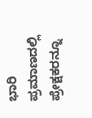ಭಾರಿ ಪ್ರಮಾಣದಲ್ಲಿ ಪ್ರೇಕ್ಷಕರನ್ನೂ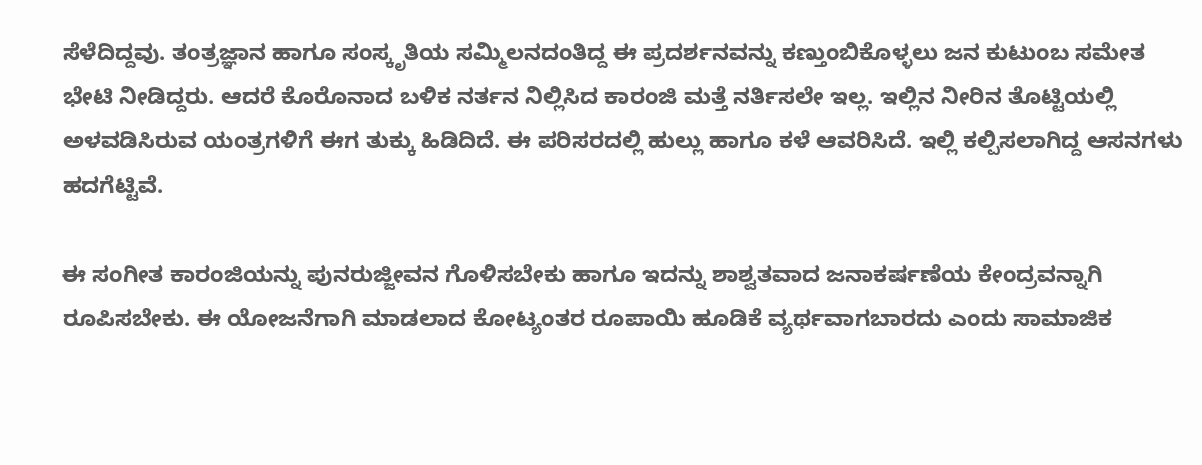ಸೆಳೆದಿದ್ದವು. ತಂತ್ರಜ್ಞಾನ ಹಾಗೂ ಸಂಸ್ಕೃತಿಯ ಸಮ್ಮಿಲನದಂತಿದ್ದ ಈ ಪ್ರದರ್ಶನವನ್ನು ಕಣ್ತುಂಬಿಕೊಳ್ಳಲು ಜನ ಕುಟುಂಬ ಸಮೇತ ಭೇಟಿ ನೀಡಿದ್ದರು. ಆದರೆ ಕೊರೊನಾದ ಬಳಿಕ ನರ್ತನ ನಿಲ್ಲಿಸಿದ ಕಾರಂಜಿ ಮತ್ತೆ ನರ್ತಿಸಲೇ ಇಲ್ಲ. ಇಲ್ಲಿನ ನೀರಿನ ತೊಟ್ಟಿಯಲ್ಲಿ ಅಳವಡಿಸಿರುವ ಯಂತ್ರಗಳಿಗೆ ಈಗ ತುಕ್ಕು ಹಿಡಿದಿದೆ. ಈ ಪರಿಸರದಲ್ಲಿ ಹುಲ್ಲು ಹಾಗೂ ಕಳೆ ಆವರಿಸಿದೆ. ಇಲ್ಲಿ ಕಲ್ಪಿಸಲಾಗಿದ್ದ ಆಸನಗಳು ಹದಗೆಟ್ಟಿವೆ.

ಈ ಸಂಗೀತ ಕಾರಂಜಿಯನ್ನು ಪುನರುಜ್ಜೀವನ ಗೊಳಿಸಬೇಕು ಹಾಗೂ ಇದನ್ನು ಶಾಶ್ವತವಾದ ಜನಾಕರ್ಷಣೆಯ ಕೇಂದ್ರವನ್ನಾಗಿ ರೂಪಿಸಬೇಕು. ಈ ಯೋಜನೆಗಾಗಿ ಮಾಡಲಾದ ಕೋಟ್ಯಂತರ ರೂಪಾಯಿ ಹೂಡಿಕೆ ವ್ಯರ್ಥವಾಗಬಾರದು ಎಂದು ಸಾಮಾಜಿಕ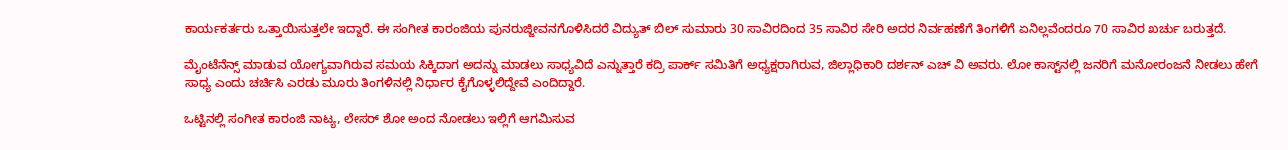ಕಾರ್ಯಕರ್ತರು ಒತ್ತಾಯಿಸುತ್ತಲೇ ಇದ್ದಾರೆ. ಈ ಸಂಗೀತ ಕಾರಂಜಿಯ ಪುನರುಜ್ಜೀವನಗೊಳಿಸಿದರೆ ವಿದ್ಯುತ್‌ ಬಿಲ್ ಸುಮಾರು 30 ಸಾವಿರದಿಂದ 35 ಸಾವಿರ ಸೇರಿ ಅದರ ನಿರ್ವಹಣೆಗೆ ತಿಂಗಳಿಗೆ ಏನಿಲ್ಲವೆಂದರೂ 70 ಸಾವಿರ ಖರ್ಚು ಬರುತ್ತದೆ.

ಮೈಂಟೆನೆನ್ಸ್ ಮಾಡುವ ಯೋಗ್ಯವಾಗಿರುವ ಸಮಯ ಸಿಕ್ಕಿದಾಗ ಅದನ್ನು ಮಾಡಲು ಸಾಧ್ಯವಿದೆ ಎನ್ನುತ್ತಾರೆ ಕದ್ರಿ ಪಾರ್ಕ್‌ ಸಮಿತಿಗೆ ಅಧ್ಯಕ್ಷರಾಗಿರುವ, ಜಿಲ್ಲಾಧಿಕಾರಿ ದರ್ಶನ್ ಎಚ್ ವಿ ಅವರು. ಲೋ ಕಾಸ್ಟ್‌ನಲ್ಲಿ ಜನರಿಗೆ ಮನೋರಂಜನೆ ನೀಡಲು ಹೇಗೆ ಸಾಧ್ಯ ಎಂದು ಚರ್ಚಿಸಿ ಎರಡು ಮೂರು ತಿಂಗಳಿನಲ್ಲಿ ನಿರ್ಧಾರ ಕೈಗೊಳ್ಳಲಿದ್ದೇವೆ ಎಂದಿದ್ದಾರೆ.

ಒಟ್ಟಿನಲ್ಲಿ ಸಂಗೀತ ಕಾರಂಜಿ ನಾಟ್ಯ, ಲೇಸರ್ ಶೋ ಅಂದ ನೋಡಲು ಇಲ್ಲಿಗೆ ಆಗಮಿಸುವ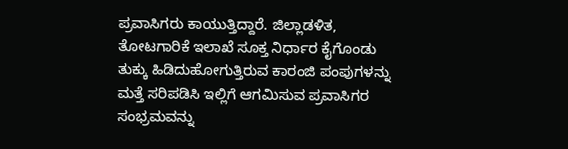ಪ್ರವಾಸಿಗರು ಕಾಯುತ್ತಿದ್ದಾರೆ. ಜಿಲ್ಲಾಡಳಿತ, ತೋಟಗಾರಿಕೆ ಇಲಾಖೆ ಸೂಕ್ತ ನಿರ್ಧಾರ ಕೈಗೊಂಡು  ತುಕ್ಕು ಹಿಡಿದುಹೋಗುತ್ತಿರುವ ಕಾರಂಜಿ ಪಂಪುಗಳನ್ನು ಮತ್ತೆ ಸರಿಪಡಿಸಿ ಇಲ್ಲಿಗೆ ಆಗಮಿಸುವ ಪ್ರವಾಸಿಗರ ಸಂಭ್ರಮವನ್ನು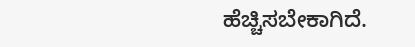ಹೆಚ್ಚಿಸಬೇಕಾಗಿದೆ.